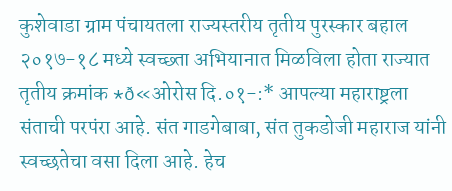कुशेवाडा ग्राम पंचायतला राज्यस्तरीय तृतीय पुरस्कार बहाल
२०१७-१८ मध्ये स्वच्छ्ता अभियानात मिळविला होता राज्यात तृतीय क्रमांक *ð«ओरोस दि.०१-:* आपल्या महाराष्ट्रला संताची परपंरा आहे. संत गाडगेबाबा, संत तुकडोजी महाराज यांनी स्वच्छतेचा वसा दिला आहे. हेच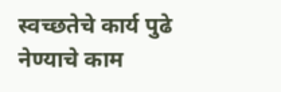स्वच्छतेचे कार्य पुढे नेण्याचे काम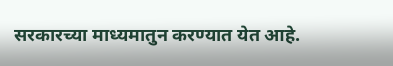सरकारच्या माध्यमातुन करण्यात येत आहे.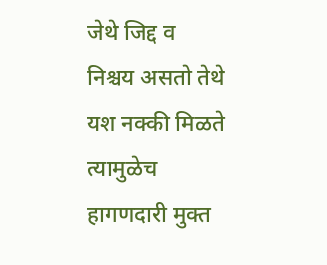जेथे जिद्द व निश्चय असतो तेथे यश नक्की मिळते त्यामुळेच हागणदारी मुक्त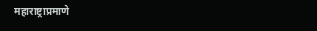महाराष्ट्राप्रमाणे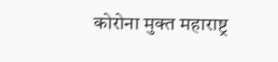कोरोना मुक्त महाराष्ट्र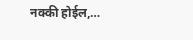नक्की होईल,…